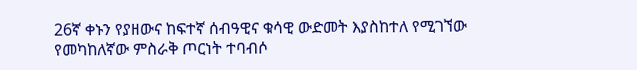26ኛ ቀኑን የያዘውና ከፍተኛ ሰብዓዊና ቁሳዊ ውድመት እያስከተለ የሚገኘው የመካከለኛው ምስራቅ ጦርነት ተባብሶ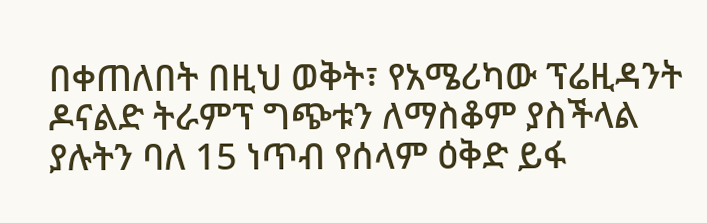በቀጠለበት በዚህ ወቅት፣ የአሜሪካው ፕሬዚዳንት ዶናልድ ትራምፕ ግጭቱን ለማስቆም ያስችላል ያሉትን ባለ 15 ነጥብ የሰላም ዕቅድ ይፋ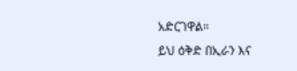አድርገዋል።
ይህ ዕቅድ በኢራን እና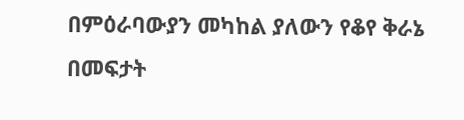በምዕራባውያን መካከል ያለውን የቆየ ቅራኔ በመፍታት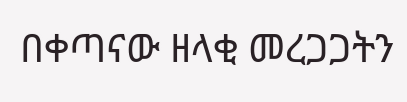በቀጣናው ዘላቂ መረጋጋትን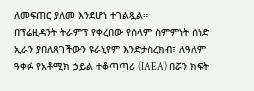ለመፍጠር ያለመ እንደሆነ ተገልጿል።
በፕሬዚዳንት ትራምፕ የቀረበው የሰላም ስምምነት ሰነድ ኢራን ያበለጸገችውን ዩራኒየም እንድታስረክብ፣ ለዓለም ዓቀፉ የአቶሚክ ኃይል ተቆጣጣሪ (IAEA) በሯን ክፍት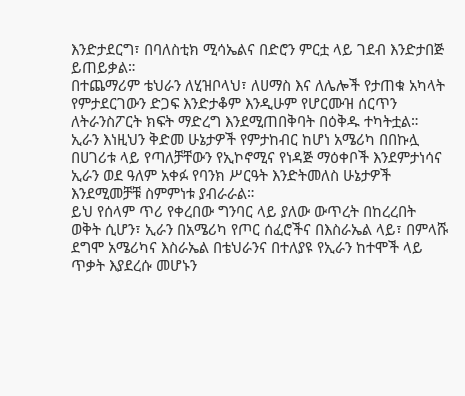እንድታደርግ፣ በባለስቲክ ሚሳኤልና በድሮን ምርቷ ላይ ገደብ እንድታበጅ ይጠይቃል።
በተጨማሪም ቴህራን ለሂዝቦላህ፣ ለሀማስ እና ለሌሎች የታጠቁ አካላት የምታደርገውን ድጋፍ እንድታቆም እንዲሁም የሆርሙዝ ሰርጥን ለትራንስፖርት ክፍት ማድረግ እንደሚጠበቅባት በዕቅዱ ተካትቷል።
ኢራን እነዚህን ቅድመ ሁኔታዎች የምታከብር ከሆነ አሜሪካ በበኩሏ በሀገሪቱ ላይ የጣለቻቸውን የኢኮኖሚና የነዳጅ ማዕቀቦች እንደምታነሳና ኢራን ወደ ዓለም አቀፉ የባንክ ሥርዓት እንድትመለስ ሁኔታዎች እንደሚመቻቹ ስምምነቱ ያብራራል።
ይህ የሰላም ጥሪ የቀረበው ግንባር ላይ ያለው ውጥረት በከረረበት ወቅት ሲሆን፣ ኢራን በአሜሪካ የጦር ሰፈሮችና በእስራኤል ላይ፣ በምላሹ ደግሞ አሜሪካና እስራኤል በቴህራንና በተለያዩ የኢራን ከተሞች ላይ ጥቃት እያደረሱ መሆኑን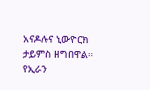አናዶሉና ኒውዮርክ ታይምስ ዘግበዋል።
የኢራን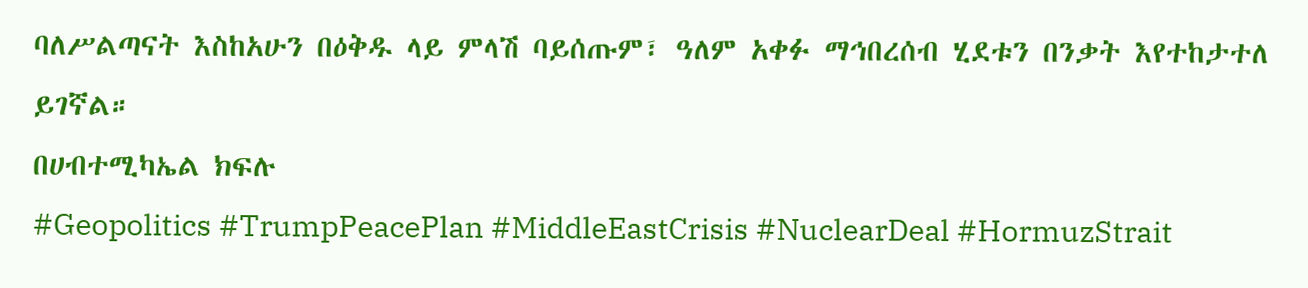ባለሥልጣናት እስከአሁን በዕቅዱ ላይ ምላሽ ባይሰጡም፣ ዓለም አቀፉ ማኅበረሰብ ሂደቱን በንቃት እየተከታተለ ይገኛል።
በሀብተሚካኤል ክፍሉ
#Geopolitics #TrumpPeacePlan #MiddleEastCrisis #NuclearDeal #HormuzStrait